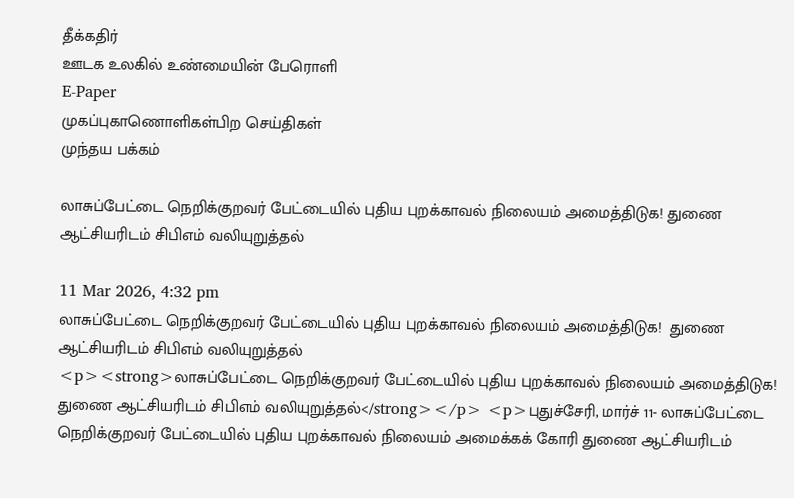தீக்கதிர்
ஊடக உலகில் உண்மையின் பேரொளி
E-Paper
முகப்புகாணொளிகள்பிற செய்திகள்
முந்தய பக்கம்

லாசுப்பேட்டை நெறிக்குறவர் பேட்டையில் புதிய புறக்காவல் நிலையம் அமைத்திடுக! துணை ஆட்சியரிடம் சிபிஎம் வலியுறுத்தல்

11 Mar 2026, 4:32 pm
லாசுப்பேட்டை நெறிக்குறவர் பேட்டையில் புதிய புறக்காவல் நிலையம் அமைத்திடுக!  துணை ஆட்சியரிடம் சிபிஎம் வலியுறுத்தல்
<p><strong>லாசுப்பேட்டை நெறிக்குறவர் பேட்டையில் புதிய புறக்காவல் நிலையம் அமைத்திடுக!  துணை ஆட்சியரிடம் சிபிஎம் வலியுறுத்தல்</strong></p> <p>புதுச்சேரி, மார்ச் 11- லாசுப்பேட்டை நெறிக்குறவர் பேட்டையில் புதிய புறக்காவல் நிலையம் அமைக்கக் கோரி துணை ஆட்சியரிடம்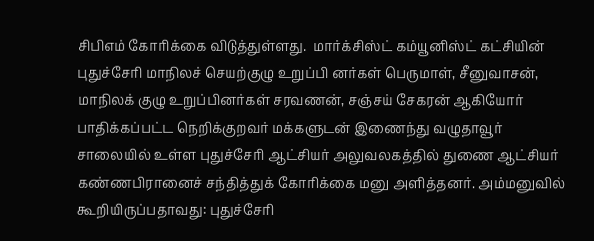சிபிஎம் கோரிக்கை விடுத்துள்ளது.  மார்க்சிஸ்ட் கம்யூனிஸ்ட் கட்சியின் புதுச்சேரி மாநிலச் செயற்குழு உறுப்பி னர்கள் பெருமாள், சீனுவாசன், மாநிலக் குழு உறுப்பினர்கள் சரவணன், சஞ்சய் சேகரன் ஆகியோர் பாதிக்கப்பட்ட நெறிக்குறவர் மக்களுடன் இணைந்து வழுதாவூர் சாலையில் உள்ள புதுச்சேரி ஆட்சியர் அலுவலகத்தில் துணை ஆட்சியர் கண்ணபிரானைச் சந்தித்துக் கோரிக்கை மனு அளித்தனர். அம்மனுவில் கூறியிருப்பதாவது: புதுச்சேரி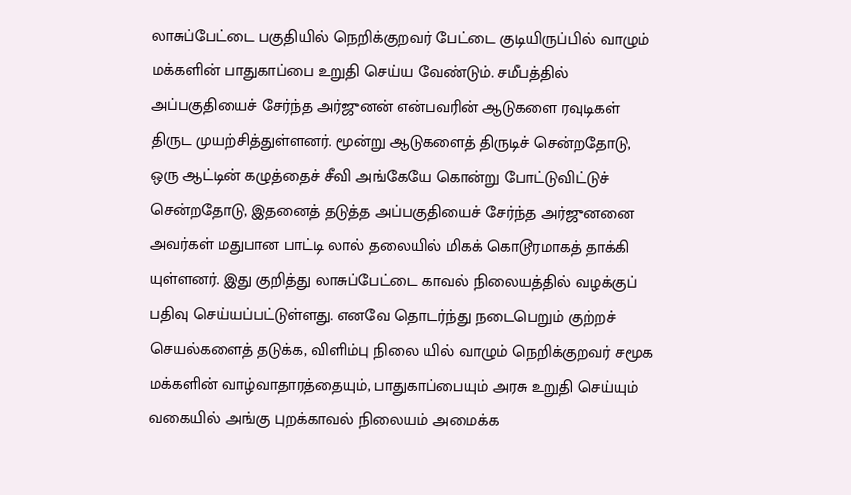லாசுப்பேட்டை பகுதியில் நெறிக்குறவர் பேட்டை குடியிருப்பில் வாழும் மக்களின் பாதுகாப்பை உறுதி செய்ய வேண்டும். சமீபத்தில் அப்பகுதியைச் சேர்ந்த அர்ஜுனன் என்பவரின் ஆடுகளை ரவுடிகள் திருட முயற்சித்துள்ளனர். மூன்று ஆடுகளைத் திருடிச் சென்றதோடு, ஒரு ஆட்டின் கழுத்தைச் சீவி அங்கேயே கொன்று போட்டுவிட்டுச் சென்றதோடு, இதனைத் தடுத்த அப்பகுதியைச் சேர்ந்த அர்ஜுனனை அவர்கள் மதுபான பாட்டி லால் தலையில் மிகக் கொடூரமாகத் தாக்கி யுள்ளனர். இது குறித்து லாசுப்பேட்டை காவல் நிலையத்தில் வழக்குப் பதிவு செய்யப்பட்டுள்ளது. எனவே தொடர்ந்து நடைபெறும் குற்றச் செயல்களைத் தடுக்க, விளிம்பு நிலை யில் வாழும் நெறிக்குறவர் சமூக மக்களின் வாழ்வாதாரத்தையும், பாதுகாப்பையும் அரசு உறுதி செய்யும் வகையில் அங்கு புறக்காவல் நிலையம் அமைக்க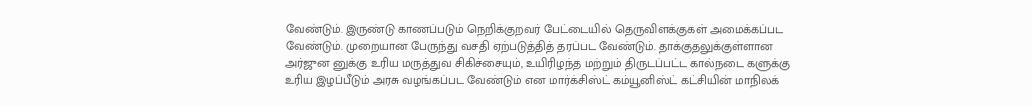வேண்டும். இருண்டு காணப்படும் நெறிக்குறவர் பேட்டையில் தெருவிளக்குகள் அமைக்கப்பட வேண்டும். முறையான பேருந்து வசதி ஏற்படுத்தித் தரப்பட வேண்டும். தாக்குதலுக்குள்ளான அர்ஜுன னுக்கு உரிய மருத்துவ சிகிச்சையும், உயிரிழந்த மற்றும் திருடப்பட்ட கால்நடை களுக்கு உரிய இழப்பீடும் அரசு வழங்கப்பட வேண்டும் என மார்க்சிஸ்ட் கம்யூனிஸ்ட் கட்சியின் மாநிலக்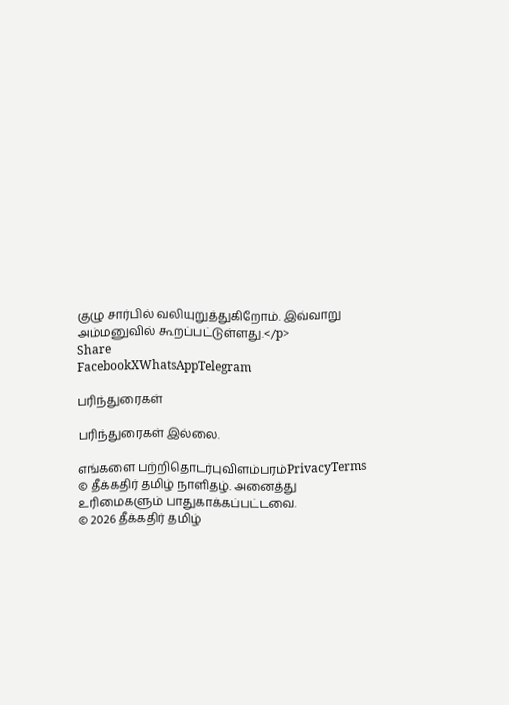குழு சார்பில் வலியுறுத்துகிறோம். இவ்வாறு அம்மனுவில் கூறப்பட்டுள்ளது.</p>
Share
FacebookXWhatsAppTelegram

பரிந்துரைகள்

பரிந்துரைகள் இல்லை.

எங்களை பற்றிதொடர்புவிளம்பரம்PrivacyTerms
© தீக்கதிர் தமிழ் நாளிதழ். அனைத்து உரிமைகளும் பாதுகாக்கப்பட்டவை.
© 2026 தீக்கதிர் தமிழ்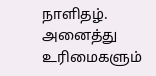நாளிதழ். அனைத்து உரிமைகளும்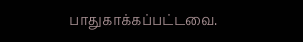பாதுகாக்கப்பட்டவை.